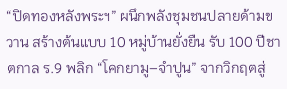“ปิดทองหลังพระฯ” ผนึกพลังชุมชนปลายด้ามขวาน สร้างต้นแบบ 10 หมู่บ้านยั่งยืน รับ 100 ปีชาตกาล ร.9 พลิก “โคกยามู–จำปูน” จากวิกฤตสู่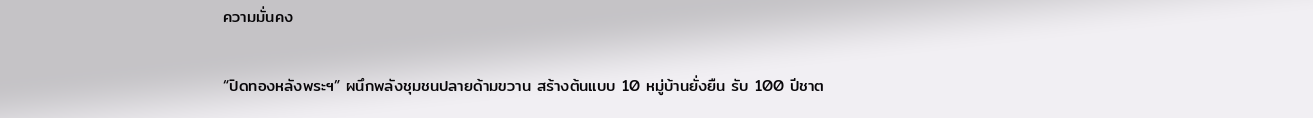ความมั่นคง

“ปิดทองหลังพระฯ” ผนึกพลังชุมชนปลายด้ามขวาน สร้างต้นแบบ 10 หมู่บ้านยั่งยืน รับ 100 ปีชาต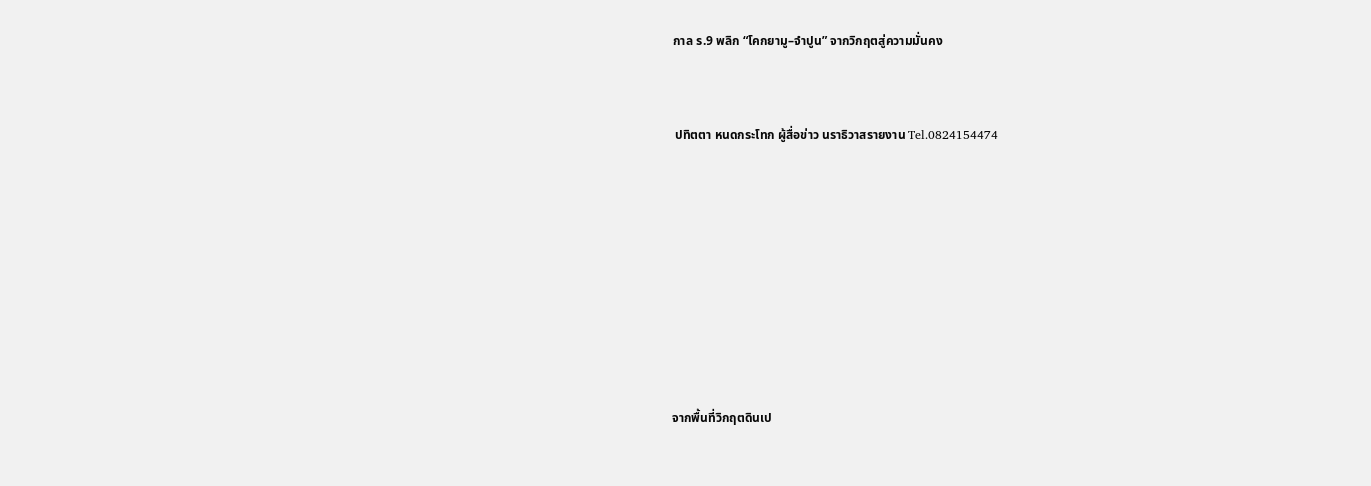กาล ร.9 พลิก “โคกยามู–จำปูน” จากวิกฤตสู่ความมั่นคง



 ปทิตตา หนดกระโทก ผู้สื่อข่าว นราธิวาสรายงาน Tel.0824154474











จากพื้นที่วิกฤตดินเป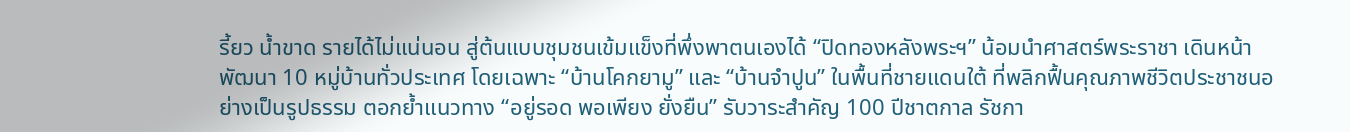รี้ยว น้ำขาด รายได้ไม่แน่นอน สู่ต้นแบบชุมชนเข้มแข็งที่พึ่งพาตนเองได้ “ปิดทองหลังพระฯ” น้อมนำศาสตร์พระราชา เดินหน้าพัฒนา 10 หมู่บ้านทั่วประเทศ โดยเฉพาะ “บ้านโคกยามู” และ “บ้านจำปูน” ในพื้นที่ชายแดนใต้ ที่พลิกฟื้นคุณภาพชีวิตประชาชนอย่างเป็นรูปธรรม ตอกย้ำแนวทาง “อยู่รอด พอเพียง ยั่งยืน” รับวาระสำคัญ 100 ปีชาตกาล รัชกา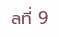ลที่ 9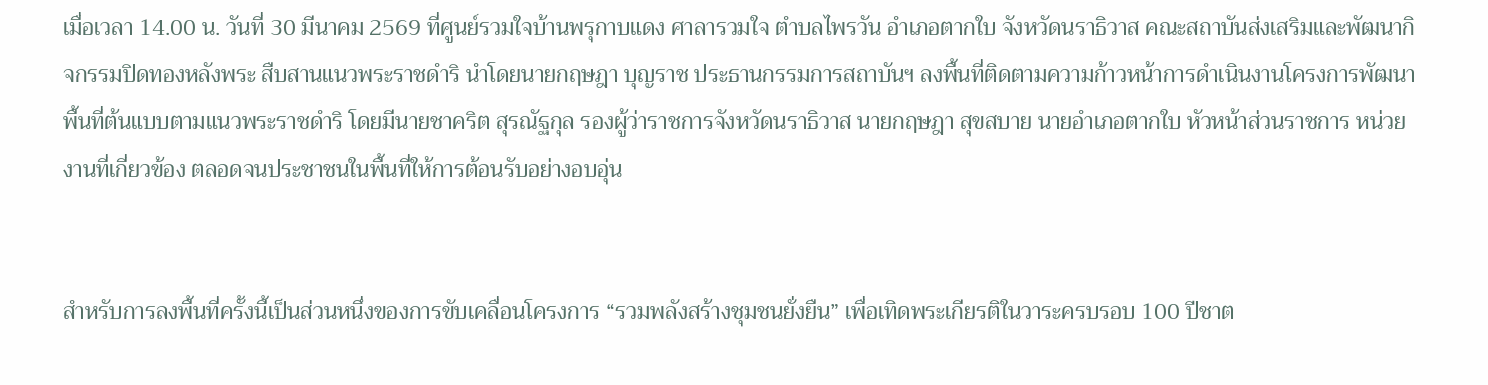เมื่อเวลา 14.00 น. วันที่ 30 มีนาคม 2569 ที่ศูนย์รวมใจบ้านพรุกาบแดง ศาลารวมใจ ตำบลไพรวัน อำเภอตากใบ จังหวัดนราธิวาส คณะสถาบันส่งเสริมและพัฒนากิจกรรมปิดทองหลังพระ สืบสานแนวพระราชดำริ นำโดยนายกฤษฎา บุญราช ประธานกรรมการสถาบันฯ ลงพื้นที่ติดตามความก้าวหน้าการดำเนินงานโครงการพัฒนาพื้นที่ต้นแบบตามแนวพระราชดำริ โดยมีนายชาคริต สุรณัฐกุล รองผู้ว่าราชการจังหวัดนราธิวาส นายกฤษฎา สุขสบาย นายอำเภอตากใบ หัวหน้าส่วนราชการ หน่วยงานที่เกี่ยวข้อง ตลอดจนประชาชนในพื้นที่ให้การต้อนรับอย่างอบอุ่น


สำหรับการลงพื้นที่ครั้งนี้เป็นส่วนหนึ่งของการขับเคลื่อนโครงการ “รวมพลังสร้างชุมชนยั่งยืน” เพื่อเทิดพระเกียรติในวาระครบรอบ 100 ปีชาต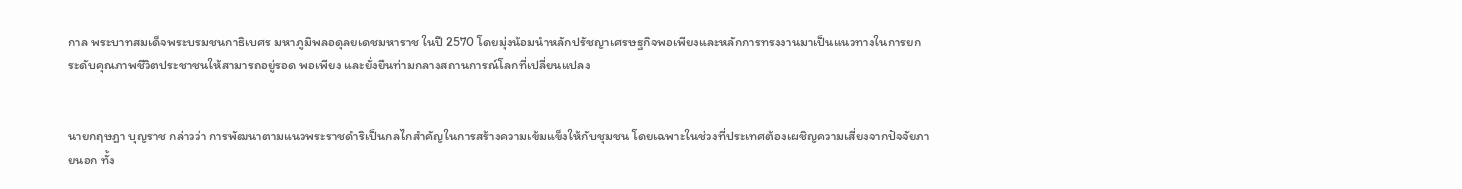กาล พระบาทสมเด็จพระบรมชนกาธิเบศร มหาภูมิพลอดุลยเดชมหาราช ในปี 2570 โดยมุ่งน้อมนำหลักปรัชญาเศรษฐกิจพอเพียงและหลักการทรงงานมาเป็นแนวทางในการยกระดับคุณภาพชีวิตประชาชนให้สามารถอยู่รอด พอเพียง และยั่งยืนท่ามกลางสถานการณ์โลกที่เปลี่ยนแปลง


นายกฤษฎา บุญราช กล่าวว่า การพัฒนาตามแนวพระราชดำริเป็นกลไกสำคัญในการสร้างความเข้มแข็งให้กับชุมชน โดยเฉพาะในช่วงที่ประเทศต้องเผชิญความเสี่ยงจากปัจจัยภายนอก ทั้ง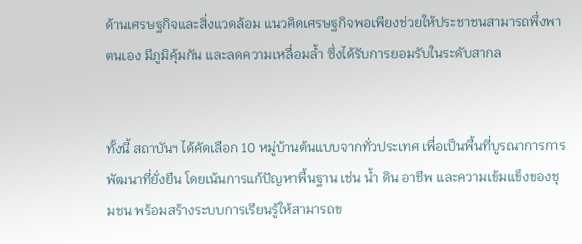ด้านเศรษฐกิจและสิ่งแวดล้อม แนวคิดเศรษฐกิจพอเพียงช่วยให้ประชาชนสามารถพึ่งพาตนเอง มีภูมิคุ้มกัน และลดความเหลื่อมล้ำ ซึ่งได้รับการยอมรับในระดับสากล


ทั้งนี้ สถาบันฯ ได้คัดเลือก 10 หมู่บ้านต้นแบบจากทั่วประเทศ เพื่อเป็นพื้นที่บูรณาการการพัฒนาที่ยั่งยืน โดยเน้นการแก้ปัญหาพื้นฐาน เช่น น้ำ ดิน อาชีพ และความเข้มแข็งของชุมชน พร้อมสร้างระบบการเรียนรู้ให้สามารถข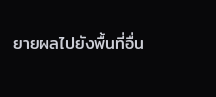ยายผลไปยังพื้นที่อื่น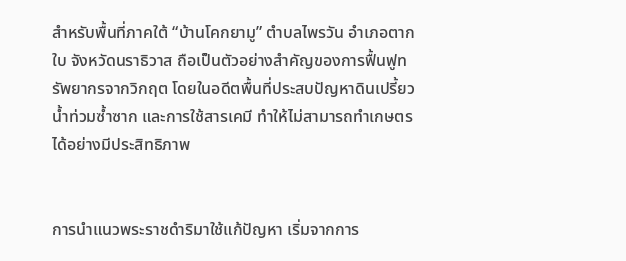สำหรับพื้นที่ภาคใต้ “บ้านโคกยามู” ตำบลไพรวัน อำเภอตากใบ จังหวัดนราธิวาส ถือเป็นตัวอย่างสำคัญของการฟื้นฟูทรัพยากรจากวิกฤต โดยในอดีตพื้นที่ประสบปัญหาดินเปรี้ยว น้ำท่วมซ้ำซาก และการใช้สารเคมี ทำให้ไม่สามารถทำเกษตรได้อย่างมีประสิทธิภาพ


การนำแนวพระราชดำริมาใช้แก้ปัญหา เริ่มจากการ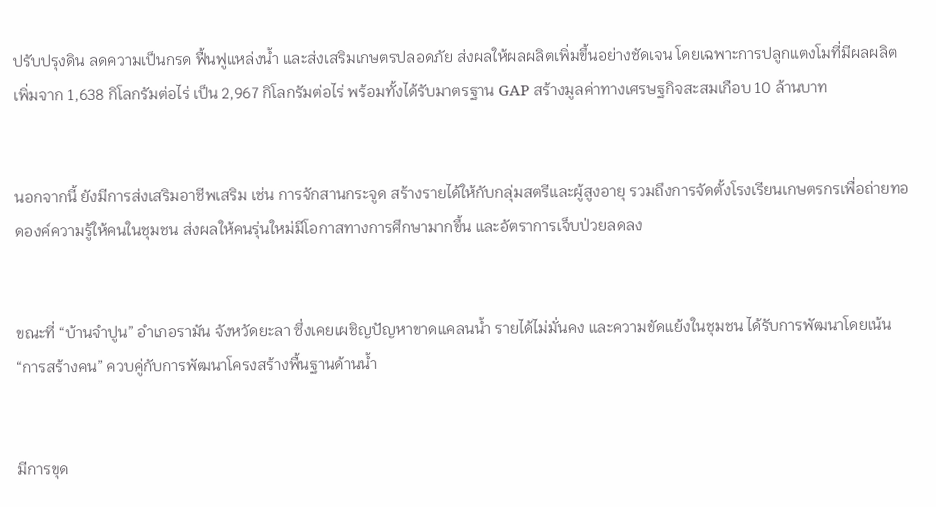ปรับปรุงดิน ลดความเป็นกรด ฟื้นฟูแหล่งน้ำ และส่งเสริมเกษตรปลอดภัย ส่งผลให้ผลผลิตเพิ่มขึ้นอย่างชัดเจน โดยเฉพาะการปลูกแตงโมที่มีผลผลิตเพิ่มจาก 1,638 กิโลกรัมต่อไร่ เป็น 2,967 กิโลกรัมต่อไร่ พร้อมทั้งได้รับมาตรฐาน GAP สร้างมูลค่าทางเศรษฐกิจสะสมเกือบ 10 ล้านบาท


นอกจากนี้ ยังมีการส่งเสริมอาชีพเสริม เช่น การจักสานกระจูด สร้างรายได้ให้กับกลุ่มสตรีและผู้สูงอายุ รวมถึงการจัดตั้งโรงเรียนเกษตรกรเพื่อถ่ายทอดองค์ความรู้ให้คนในชุมชน ส่งผลให้คนรุ่นใหม่มีโอกาสทางการศึกษามากขึ้น และอัตราการเจ็บป่วยลดลง


ขณะที่ “บ้านจำปูน” อำเภอรามัน จังหวัดยะลา ซึ่งเคยเผชิญปัญหาขาดแคลนน้ำ รายได้ไม่มั่นคง และความขัดแย้งในชุมชน ได้รับการพัฒนาโดยเน้น “การสร้างคน” ควบคู่กับการพัฒนาโครงสร้างพื้นฐานด้านน้ำ


มีการขุด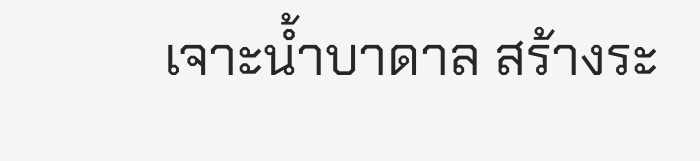เจาะน้ำบาดาล สร้างระ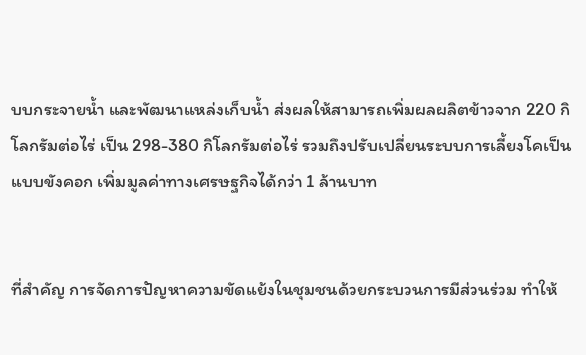บบกระจายน้ำ และพัฒนาแหล่งเก็บน้ำ ส่งผลให้สามารถเพิ่มผลผลิตข้าวจาก 220 กิโลกรัมต่อไร่ เป็น 298-380 กิโลกรัมต่อไร่ รวมถึงปรับเปลี่ยนระบบการเลี้ยงโคเป็นแบบขังคอก เพิ่มมูลค่าทางเศรษฐกิจได้กว่า 1 ล้านบาท


ที่สำคัญ การจัดการปัญหาความขัดแย้งในชุมชนด้วยกระบวนการมีส่วนร่วม ทำให้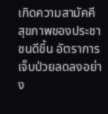เกิดความสามัคคี สุขภาพของประชาชนดีขึ้น อัตราการเจ็บป่วยลดลงอย่าง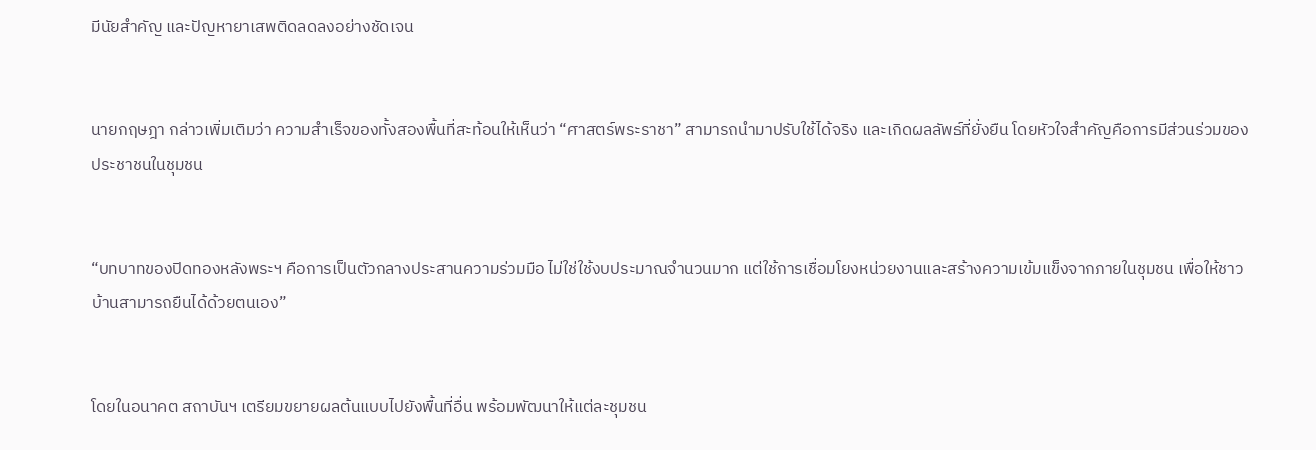มีนัยสำคัญ และปัญหายาเสพติดลดลงอย่างชัดเจน


นายกฤษฎา กล่าวเพิ่มเติมว่า ความสำเร็จของทั้งสองพื้นที่สะท้อนให้เห็นว่า “ศาสตร์พระราชา” สามารถนำมาปรับใช้ได้จริง และเกิดผลลัพธ์ที่ยั่งยืน โดยหัวใจสำคัญคือการมีส่วนร่วมของประชาชนในชุมชน


“บทบาทของปิดทองหลังพระฯ คือการเป็นตัวกลางประสานความร่วมมือ ไม่ใช่ใช้งบประมาณจำนวนมาก แต่ใช้การเชื่อมโยงหน่วยงานและสร้างความเข้มแข็งจากภายในชุมชน เพื่อให้ชาวบ้านสามารถยืนได้ด้วยตนเอง”


โดยในอนาคต สถาบันฯ เตรียมขยายผลต้นแบบไปยังพื้นที่อื่น พร้อมพัฒนาให้แต่ละชุมชน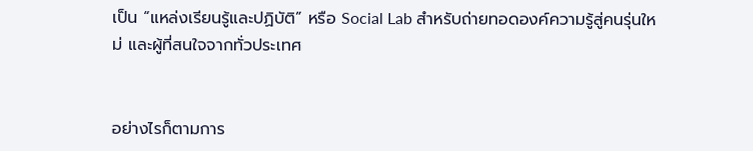เป็น “แหล่งเรียนรู้และปฏิบัติ” หรือ Social Lab สำหรับถ่ายทอดองค์ความรู้สู่คนรุ่นใหม่ และผู้ที่สนใจจากทั่วประเทศ


อย่างไรก็ตามการ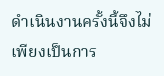ดำเนินงานครั้งนี้จึงไม่เพียงเป็นการ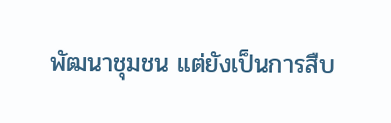พัฒนาชุมชน แต่ยังเป็นการสืบ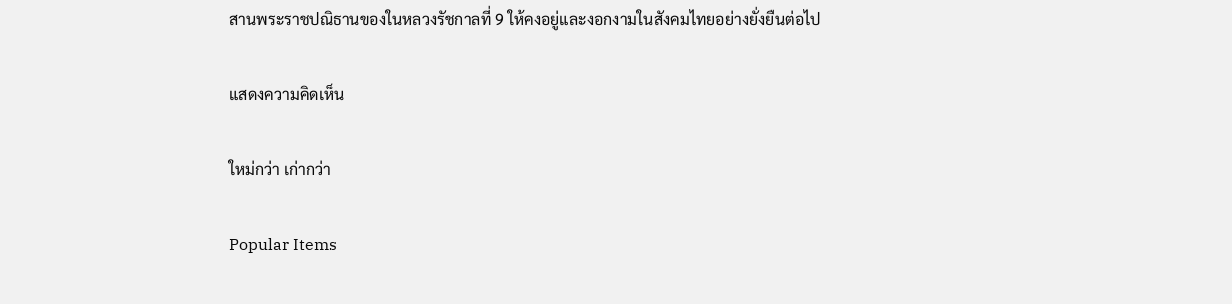สานพระราชปณิธานของในหลวงรัชกาลที่ 9 ให้คงอยู่และงอกงามในสังคมไทยอย่างยั่งยืนต่อไป

แสดงความคิดเห็น

ใหม่กว่า เก่ากว่า

Popular Items